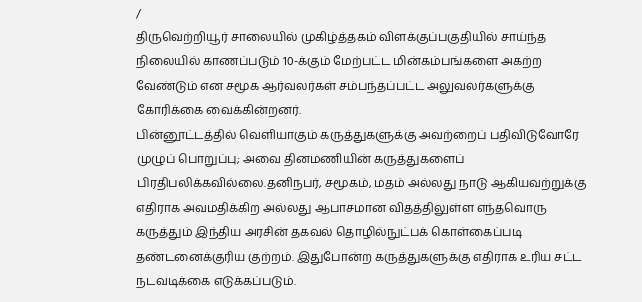/
திருவெற்றியூர் சாலையில் முகிழ்த்தகம் விளக்குப்பகுதியில் சாய்ந்த நிலையில் காணப்படும் 10-க்கும் மேற்பட்ட மின்கம்பங்களை அகற்ற வேண்டும் என சமூக ஆர்வலர்கள் சம்பந்தப்பட்ட அலுவலர்களுக்கு கோரிக்கை வைக்கின்றனர்.
பின்னூட்டத்தில் வெளியாகும் கருத்துகளுக்கு அவற்றைப் பதிவிடுவோரே முழுப் பொறுப்பு; அவை தினமணியின் கருத்துகளைப் பிரதிபலிக்கவில்லை.தனிநபர், சமூகம், மதம் அல்லது நாடு ஆகியவற்றுக்கு எதிராக அவமதிக்கிற அல்லது ஆபாசமான விதத்திலுள்ள எந்தவொரு கருத்தும் இந்திய அரசின் தகவல் தொழில்நுட்பக் கொள்கைப்படி தண்டனைக்குரிய குற்றம். இதுபோன்ற கருத்துகளுக்கு எதிராக உரிய சட்ட நடவடிக்கை எடுக்கப்படும்.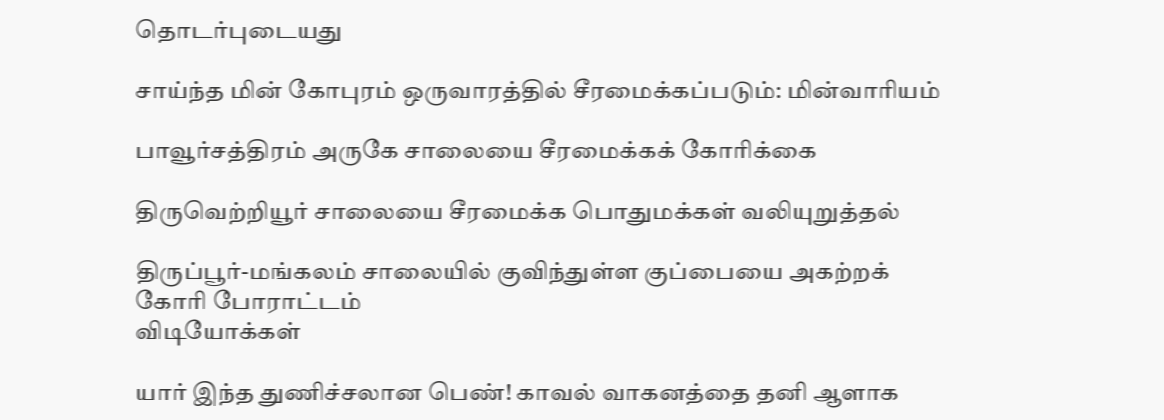தொடர்புடையது

சாய்ந்த மின் கோபுரம் ஒருவாரத்தில் சீரமைக்கப்படும்: மின்வாரியம்

பாவூர்சத்திரம் அருகே சாலையை சீரமைக்கக் கோரிக்கை

திருவெற்றியூர் சாலையை சீரமைக்க பொதுமக்கள் வலியுறுத்தல்

திருப்பூர்-மங்கலம் சாலையில் குவிந்துள்ள குப்பையை அகற்றக் கோரி போராட்டம்
விடியோக்கள்

யார் இந்த துணிச்சலான பெண்! காவல் வாகனத்தை தனி ஆளாக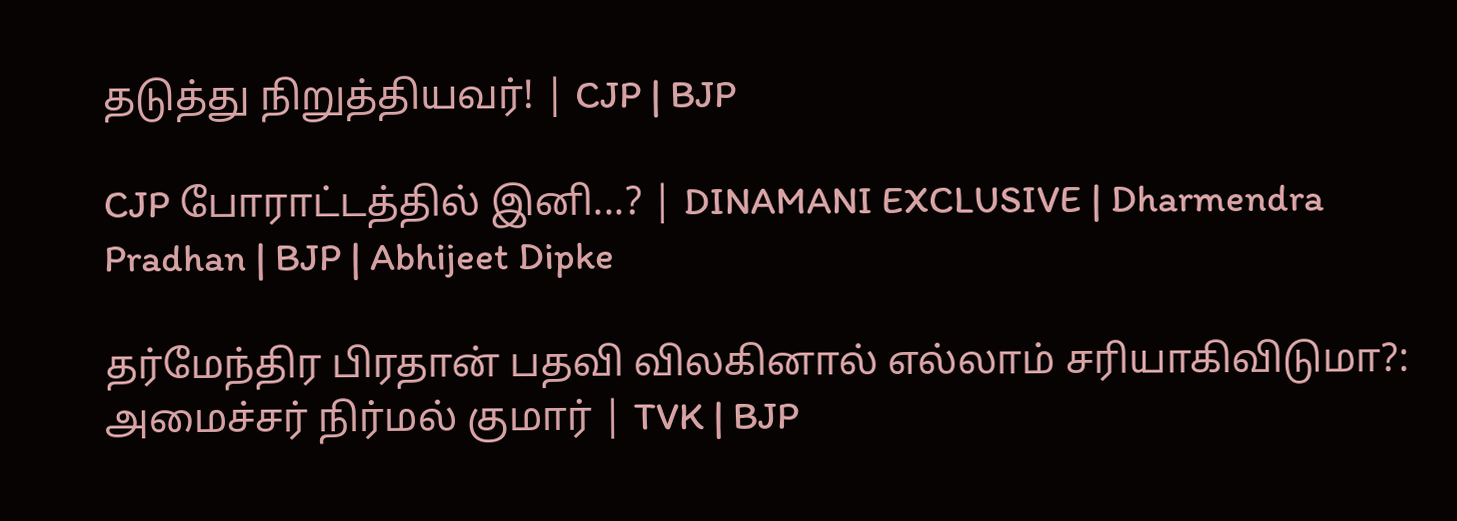தடுத்து நிறுத்தியவர்! | CJP | BJP

CJP போராட்டத்தில் இனி...? | DINAMANI EXCLUSIVE | Dharmendra Pradhan | BJP | Abhijeet Dipke

தர்மேந்திர பிரதான் பதவி விலகினால் எல்லாம் சரியாகிவிடுமா?: அமைச்சர் நிர்மல் குமார் | TVK | BJP